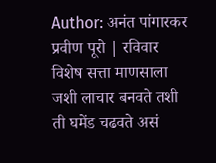Author: अनंत पांगारकर
प्रवीण पूरो | रविवार विशेष सत्ता माणसाला जशी लाचार बनवते तशी ती घमेंड चढवते असं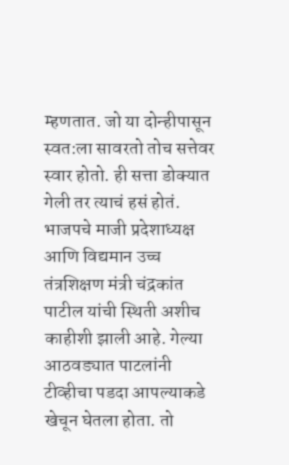म्हणतात. जो या दोन्हीपासून स्वत:ला सावरतो तोच सत्तेवर स्वार होतो. ही सत्ता डोक्यात गेली तर त्याचं हसं होतं. भाजपचे माजी प्रदेशाध्यक्ष आणि विद्यमान उच्च तंत्रशिक्षण मंत्री चंद्रकांत पाटील यांची स्थिती अशीच काहीशी झाली आहे. गेल्या आठवड्यात पाटलांनी टीव्हीचा पडदा आपल्याकडे खेचून घेतला होता. तो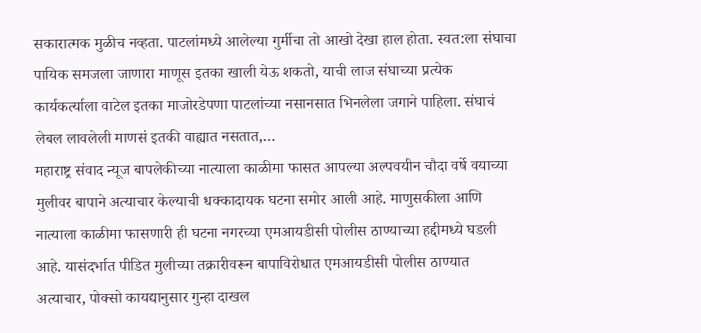सकारात्मक मुळीच नव्हता. पाटलांमध्ये आलेल्या गुर्मीचा तो आखो देखा हाल होता. स्वत:ला संघाचा पायिक समजला जाणारा माणूस इतका खाली येऊ शकतो, याची लाज संघाच्या प्रत्येक कार्यकर्त्याला वाटेल इतका माजोरडेपणा पाटलांच्या नसानसात भिनलेला जगाने पाहिला. संघाचं लेबल लावलेली माणसं इतकी वाह्यात नसतात,…
महाराष्ट्र संवाद न्यूज बापलेकीच्या नात्याला काळीमा फासत आपल्या अल्पवयीन चौदा वर्षे वयाच्या मुलीवर बापाने अत्याचार केल्याची धक्कादायक घटना समोर आली आहे. माणुसकीला आणि नात्याला काळीमा फासणारी ही घटना नगरच्या एमआयडीसी पोलीस ठाण्याच्या हद्दीमध्ये घडली आहे. यासंदर्भात पीडित मुलीच्या तक्रारीवरून बापाविरोधात एमआयडीसी पोलीस ठाण्यात अत्याचार, पोक्सो कायद्यानुसार गुन्हा दाखल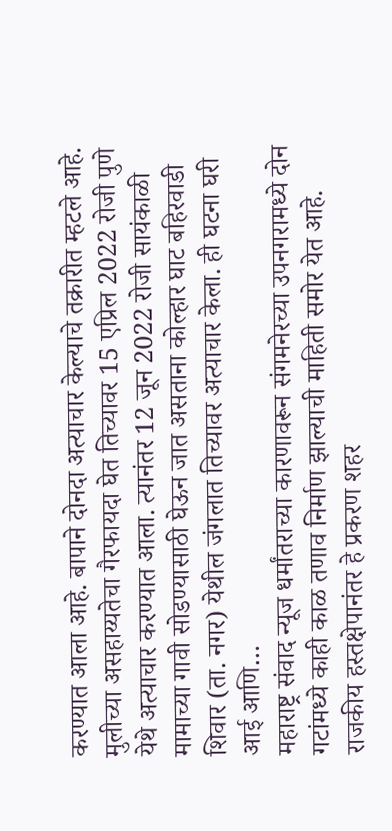करण्यात आला आहे. बापाने दोनदा अत्याचार केल्याचे तक्रारीत म्हटले आहे. मुलीच्या असहाय्यतेचा गैरफायदा घेत तिच्यावर 15 एप्रिल 2022 रोजी पुणे येथे अत्याचार करण्यात आला. त्यानंतर 12 जून 2022 रोजी सायंकाळी मामाच्या गावी सोडण्यासाठी घेऊन जात असताना कोल्हार घाट बहिरवाडी शिवार (ता. नगर) येथील जंगलात तिच्यावर अत्याचार केला. ही घटना घरी आई आणि…
महाराष्ट्र संवाद न्यूज धर्मांतराच्या कारणावरून संगमनेरच्या उपनगरामध्ये दोन गटांमध्ये काही काळ तणाव निर्माण झाल्याची माहिती समोर येत आहे. राजकीय हस्तक्षेपानंतर हे प्रकरण शहर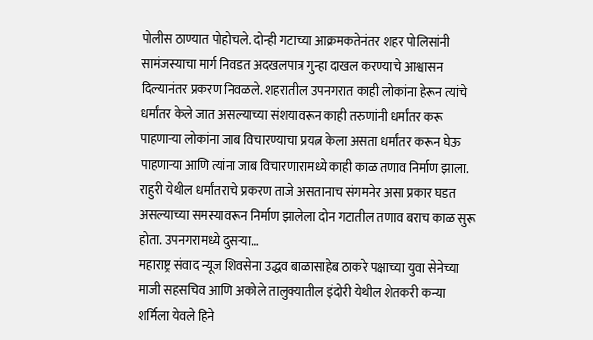पोलीस ठाण्यात पोहोचले. दोन्ही गटाच्या आक्रमकतेनंतर शहर पोलिसांनी सामंजस्याचा मार्ग निवडत अदखलपात्र गुन्हा दाखल करण्याचे आश्वासन दिल्यानंतर प्रकरण निवळले. शहरातील उपनगरात काही लोकांना हेरून त्यांचे धर्मांतर केले जात असल्याच्या संशयावरून काही तरुणांनी धर्मांतर करू पाहणाऱ्या लोकांना जाब विचारण्याचा प्रयत्न केला असता धर्मांतर करून घेऊ पाहणाऱ्या आणि त्यांना जाब विचारणारामध्ये काही काळ तणाव निर्माण झाला. राहुरी येथील धर्मांतराचे प्रकरण ताजे असतानाच संगमनेर असा प्रकार घडत असल्याच्या समस्यावरून निर्माण झालेला दोन गटातील तणाव बराच काळ सुरू होता. उपनगरामध्ये दुसऱ्या…
महाराष्ट्र संवाद न्यूज शिवसेना उद्धव बाळासाहेब ठाकरे पक्षाच्या युवा सेनेच्या माजी सहसचिव आणि अकोले तालुक्यातील इंदोरी येथील शेतकरी कन्या शर्मिला येवले हिने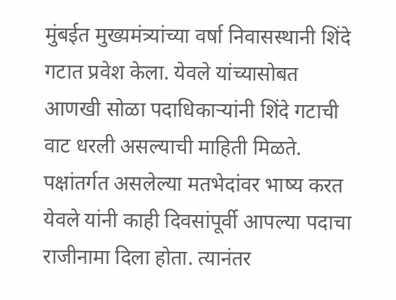मुंबईत मुख्यमंत्र्यांच्या वर्षा निवासस्थानी शिंदे गटात प्रवेश केला. येवले यांच्यासोबत आणखी सोळा पदाधिकाऱ्यांनी शिंदे गटाची वाट धरली असल्याची माहिती मिळते. पक्षांतर्गत असलेल्या मतभेदांवर भाष्य करत येवले यांनी काही दिवसांपूर्वी आपल्या पदाचा राजीनामा दिला होता. त्यानंतर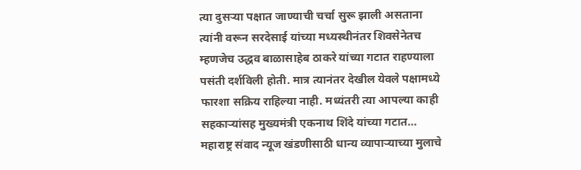त्या दुसऱ्या पक्षात जाण्याची चर्चा सुरू झाली असताना त्यांनी वरून सरदेसाई यांच्या मध्यस्थीनंतर शिवसेनेतच म्हणजेच उद्धव बाळासाहेब ठाकरे यांच्या गटात राहण्याला पसंती दर्शविली होती. मात्र त्यानंतर देखील येवले पक्षामध्ये फारशा सक्रिय राहिल्या नाही. मध्यंतरी त्या आपल्या काही सहकाऱ्यांसह मुख्यमंत्री एकनाथ शिंदे यांच्या गटात…
महाराष्ट्र संवाद न्यूज खंडणीसाठी धान्य व्यापाऱ्याच्या मुलाचे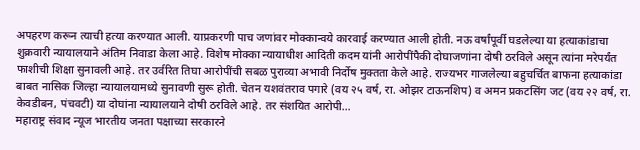अपहरण करून त्याची हत्या करण्यात आली. याप्रकरणी पाच जणांवर मोक्कान्वये कारवाई करण्यात आली होती. नऊ वर्षांपूर्वी घडलेल्या या हत्याकांडाचा शुक्रवारी न्यायालयाने अंतिम निवाडा केला आहे. विशेष मोक्का न्यायाधीश आदिती कदम यांनी आरोपींपैकी दोघाजणांना दोषी ठरविले असून त्यांना मरेपर्यंत फाशीची शिक्षा सुनावली आहे. तर उर्वरित तिघा आरोपींची सबळ पुराव्या अभावी निर्दोष मुक्तता केले आहे. राज्यभर गाजलेल्या बहुचर्चित बाफना हत्याकांडा बाबत नासिक जिल्हा न्यायालयामध्ये सुनावणी सुरू होती. चेतन यशवंतराव पगारे (वय २५ वर्ष, रा. ओझर टाऊनशिप) व अमन प्रकटसिंग जट (वय २२ वर्ष, रा. केवडीबन, पंचवटी) या दोघांना न्यायालयाने दोषी ठरविले आहे. तर संशयित आरोपी…
महाराष्ट्र संवाद न्यूज भारतीय जनता पक्षाच्या सरकारने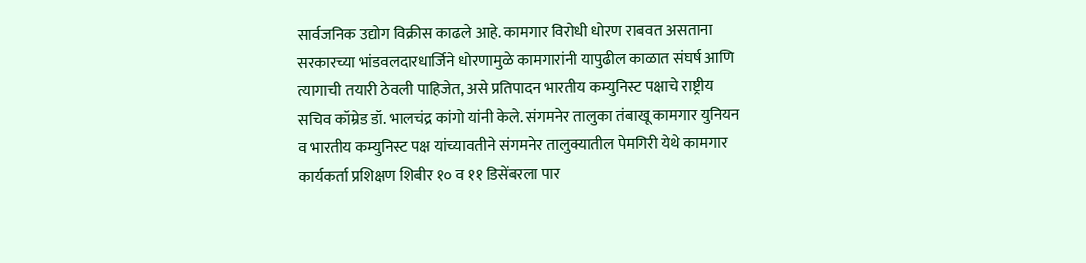सार्वजनिक उद्योग विक्रीस काढले आहे. कामगार विरोधी धोरण राबवत असताना सरकारच्या भांडवलदारधार्जिने धोरणामुळे कामगारांनी यापुढील काळात संघर्ष आणि त्यागाची तयारी ठेवली पाहिजेत, असे प्रतिपादन भारतीय कम्युनिस्ट पक्षाचे राष्ट्रीय सचिव कॉम्रेड डॉ. भालचंद्र कांगो यांनी केले. संगमनेर तालुका तंबाखू कामगार युनियन व भारतीय कम्युनिस्ट पक्ष यांच्यावतीने संगमनेर तालुक्यातील पेमगिरी येथे कामगार कार्यकर्ता प्रशिक्षण शिबीर १० व ११ डिसेंबरला पार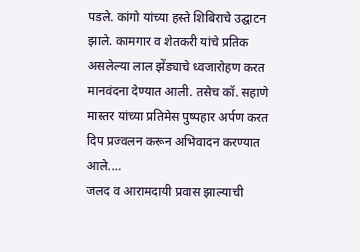पडले. कांगो यांच्या हस्ते शिबिराचे उद्घाटन झाले. कामगार व शेतकरी यांचे प्रतिक असलेल्या लाल झेंड्याचे ध्वजारोहण करत मानवंदना देण्यात आली. तसेच कॉ. सहाणे मास्तर यांच्या प्रतिमेस पुष्पहार अर्पण करत दिप प्रज्वलन करून अभिवादन करण्यात आले.…
जलद व आरामदायी प्रवास झाल्याची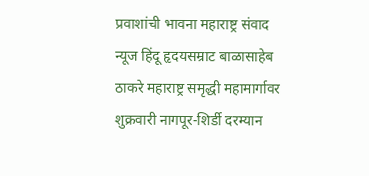प्रवाशांची भावना महाराष्ट्र संवाद न्यूज हिंदू हृदयसम्राट बाळासाहेब ठाकरे महाराष्ट्र समृद्धी महामार्गावर शुक्रवारी नागपूर-शिर्डी दरम्यान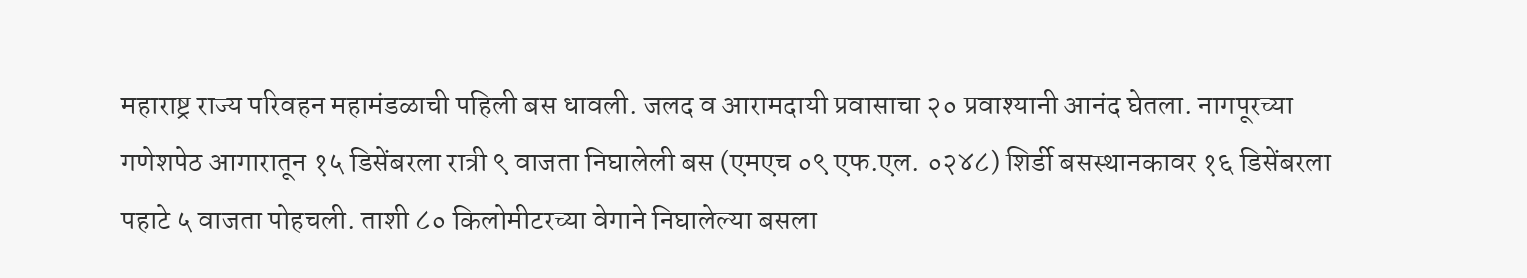महाराष्ट्र राज्य परिवहन महामंडळाची पहिली बस धावली. जलद व आरामदायी प्रवासाचा २० प्रवाश्यानी आनंद घेतला. नागपूरच्या गणेशपेठ आगारातून १५ डिसेंबरला रात्री ९ वाजता निघालेली बस (एमएच ०९ एफ.एल. ०२४८) शिर्डी बसस्थानकावर १६ डिसेंबरला पहाटे ५ वाजता पोहचली. ताशी ८० किलोमीटरच्या वेगाने निघालेल्या बसला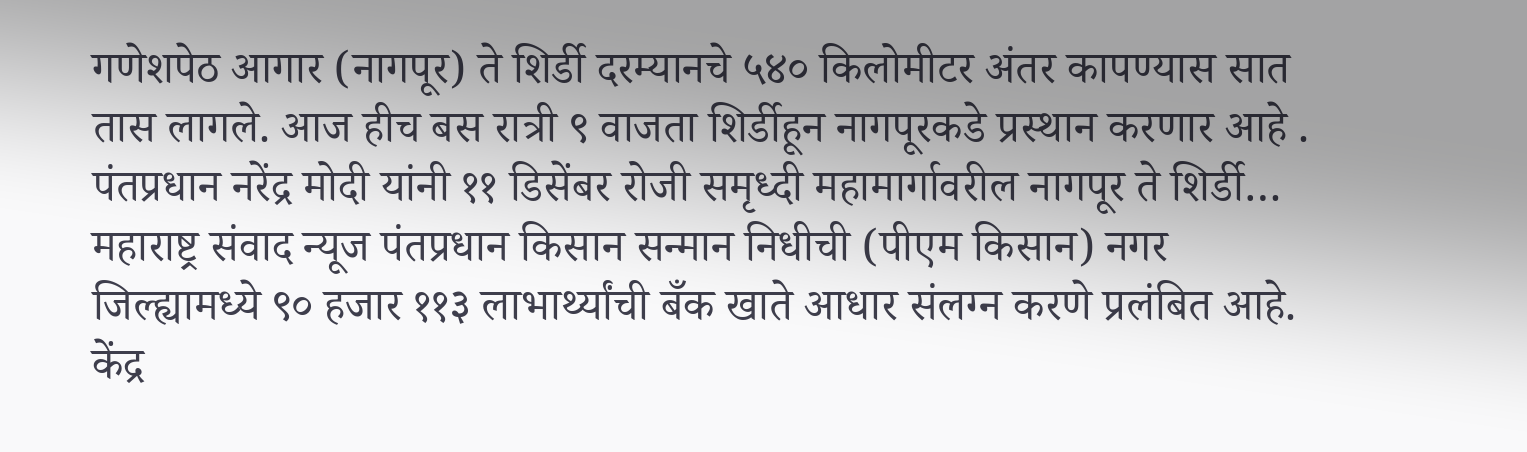गणेशपेठ आगार (नागपूर) ते शिर्डी दरम्यानचे ५४० किलोमीटर अंतर कापण्यास सात तास लागले. आज हीच बस रात्री ९ वाजता शिर्डीहून नागपूरकडे प्रस्थान करणार आहे . पंतप्रधान नरेंद्र मोदी यांनी ११ डिसेंबर रोजी समृध्दी महामार्गावरील नागपूर ते शिर्डी…
महाराष्ट्र संवाद न्यूज पंतप्रधान किसान सन्मान निधीची (पीएम किसान) नगर जिल्ह्यामध्ये ९० हजार ११३ लाभार्थ्यांची बँक खाते आधार संलग्न करणे प्रलंबित आहे. केंद्र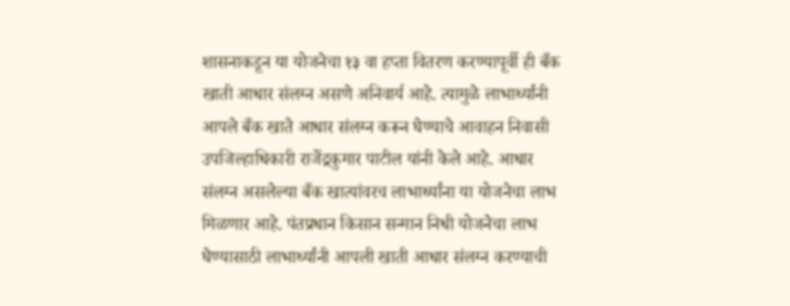शासनाकडून या योजनेचा १३ वा हप्ता वितरण करण्यापूर्वी ही बँक खाती आधार संलग्न असणे अनिवार्य आहे. त्यामुळे लाभार्थ्यांनी आपले बँक खाते आधार संलग्न करून घेण्याचे आवाहन निवासी उपजिल्हाधिकारी राजेंद्रकुमार पाटील यांनी केले आहे. आधार संलग्न असलेल्या बँक खात्यांवरच लाभार्थ्यांना या योजनेचा लाभ मिळणार आहे. पंतप्रधान किसान सन्मान निधी योजनेचा लाभ घेण्यासाठी लाभार्थ्यांनी आपली खाती आधार संलग्न करण्याची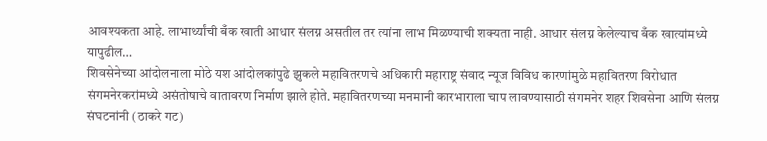आवश्यकता आहे. लाभार्थ्यांची बँक खाती आधार संलग्न असतील तर त्यांना लाभ मिळण्याची शक्यता नाही. आधार संलग्न केलेल्याच बँक खात्यांमध्ये यापुढील…
शिवसेनेच्या आंदोलनाला मोठे यश आंदोलकांपुढे झुकले महावितरणचे अधिकारी महाराष्ट्र संवाद न्यूज विविध कारणांमुळे महावितरण विरोधात संगमनेरकरांमध्ये असंतोषाचे वातावरण निर्माण झाले होते. महावितरणच्या मनमानी कारभाराला चाप लावण्यासाठी संगमनेर शहर शिवसेना आणि संलग्न संघटनांनी (ठाकरे गट)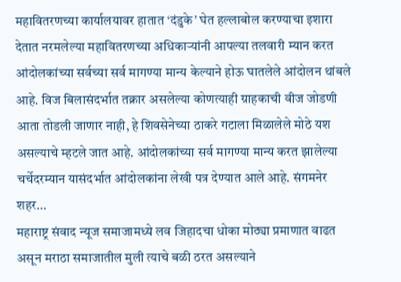महावितरणच्या कार्यालयावर हातात ‘दंडुके’ घेत हल्लाबोल करण्याचा इशारा देतात नरमलेल्या महावितरणच्या अधिकाऱ्यांनी आपल्या तलवारी म्यान करत आंदोलकांच्या सर्वच्या सर्व मागण्या मान्य केल्याने होऊ घातलेले आंदोलन थांबले आहे. विज बिलासंदर्भात तक्रार असलेल्या कोणत्याही ग्राहकाची वीज जोडणी आता तोडली जाणार नाही, हे शिवसेनेच्या ठाकरे गटाला मिळालेले मोठे यश असल्याचे म्हटले जात आहे. आंदोलकांच्या सर्व मागण्या मान्य करत झालेल्या चर्चेदरम्यान यासंदर्भात आंदोलकांना लेखी पत्र देण्यात आले आहे. संगमनेर शहर…
महाराष्ट्र संवाद न्यूज समाजामध्ये लव जिहादचा धोका मोठ्या प्रमाणात वाढत असून मराठा समाजातील मुली त्याचे बळी ठरत असल्याने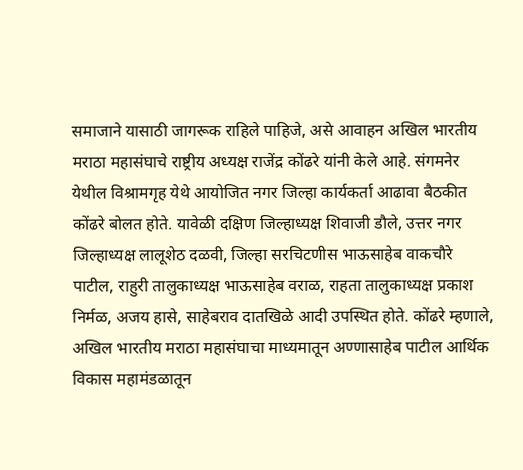समाजाने यासाठी जागरूक राहिले पाहिजे, असे आवाहन अखिल भारतीय मराठा महासंघाचे राष्ट्रीय अध्यक्ष राजेंद्र कोंढरे यांनी केले आहे. संगमनेर येथील विश्रामगृह येथे आयोजित नगर जिल्हा कार्यकर्ता आढावा बैठकीत कोंढरे बोलत होते. यावेळी दक्षिण जिल्हाध्यक्ष शिवाजी डौले, उत्तर नगर जिल्हाध्यक्ष लालूशेठ दळवी, जिल्हा सरचिटणीस भाऊसाहेब वाकचौरे पाटील, राहुरी तालुकाध्यक्ष भाऊसाहेब वराळ, राहता तालुकाध्यक्ष प्रकाश निर्मळ, अजय हासे, साहेबराव दातखिळे आदी उपस्थित होते. कोंढरे म्हणाले, अखिल भारतीय मराठा महासंघाचा माध्यमातून अण्णासाहेब पाटील आर्थिक विकास महामंडळातून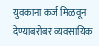युवकाना कर्ज मिळवून देण्याबरोबर व्यवसायिक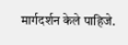मार्गदर्शन केले पाहिजे.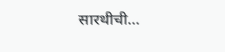सारथीची…